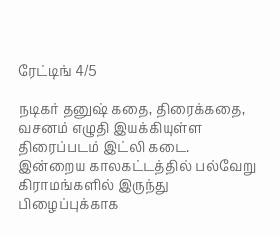ரேட்டிங் 4/5

நடிகர் தனுஷ் கதை, திரைக்கதை, வசனம் எழுதி இயக்கியுள்ள திரைப்படம் இட்லி கடை.
இன்றைய காலகட்டத்தில் பல்வேறு கிராமங்களில் இருந்து பிழைப்புக்காக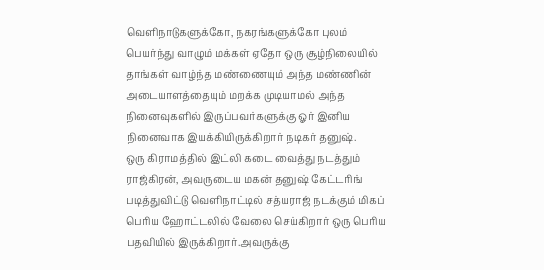வெளிநாடுகளுக்கோ, நகரங்களுக்கோ புலம் பெயர்ந்து வாழும் மக்கள் ஏதோ ஒரு சூழ்நிலையில் தாங்கள் வாழ்ந்த மண்ணையும் அந்த மண்ணின் அடையாளத்தையும் மறக்க முடியாமல் அந்த நினைவுகளில் இருப்பவர்களுக்கு ஓர் இனிய நினைவாக இயக்கியிருக்கிறார் நடிகர் தனுஷ்.
ஒரு கிராமத்தில் இட்லி கடை வைத்து நடத்தும் ராஜ்கிரன், அவருடைய மகன் தனுஷ் கேட்டரிங் படித்துவிட்டு வெளிநாட்டில் சத்யராஜ் நடக்கும் மிகப் பெரிய ஹோட்டலில் வேலை செய்கிறார் ஒரு பெரிய பதவியில் இருக்கிறார்.அவருக்கு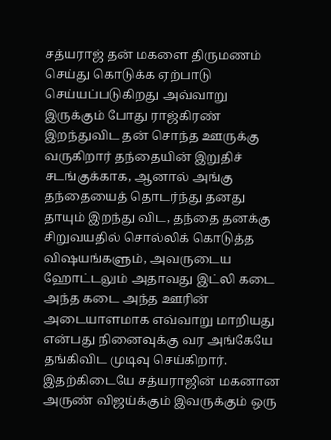சத்யராஜ் தன் மகளை திருமணம் செய்து கொடுக்க ஏற்பாடு செய்யப்படுகிறது அவ்வாறு இருக்கும் போது ராஜ்கிரண் இறந்துவிட தன் சொந்த ஊருக்கு வருகிறார் தந்தையின் இறுதிச் சடங்குக்காக, ஆனால் அங்கு தந்தையைத் தொடர்ந்து தனது தாயும் இறந்து விட, தந்தை தனக்கு சிறுவயதில் சொல்லிக் கொடுத்த விஷயங்களும், அவருடைய ஹோட்டலும் அதாவது இட்லி கடை அந்த கடை அந்த ஊரின் அடையாளமாக எவ்வாறு மாறியது என்பது நினைவுக்கு வர அங்கேயே தங்கிவிட முடிவு செய்கிறார்.
இதற்கிடையே சத்யராஜின் மகனான அருண் விஜய்க்கும் இவருக்கும் ஒரு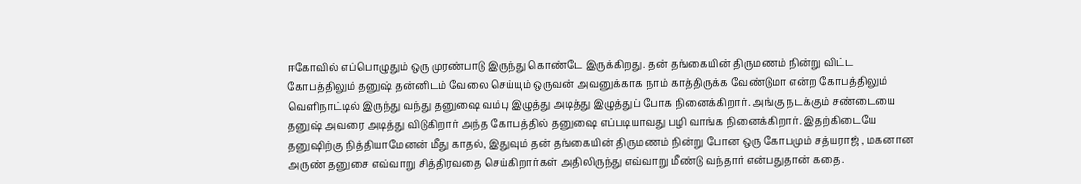ஈகோவில் எப்பொழுதும் ஒரு முரண்பாடு இருந்து கொண்டே இருக்கிறது. தன் தங்கையின் திருமணம் நின்று விட்ட கோபத்திலும் தனுஷ் தன்னிடம் வேலை செய்யும் ஒருவன் அவனுக்காக நாம் காத்திருக்க வேண்டுமா என்ற கோபத்திலும் வெளிநாட்டில் இருந்து வந்து தனுஷை வம்பு இழுத்து அடித்து இழுத்துப் போக நினைக்கிறார். அங்கு நடக்கும் சண்டையை தனுஷ் அவரை அடித்து விடுகிறார் அந்த கோபத்தில் தனுஷை எப்படியாவது பழி வாங்க நினைக்கிறார். இதற்கிடையே தனுஷிற்கு நித்தியாமேனன் மீது காதல், இதுவும் தன் தங்கையின் திருமணம் நின்று போன ஒரு கோபமும் சத்யராஜ் , மகனான அருண் தனுசை எவ்வாறு சித்திரவதை செய்கிறார்கள் அதிலிருந்து எவ்வாறு மீண்டு வந்தார் என்பதுதான் கதை.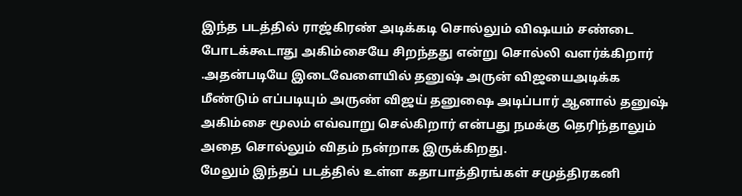இந்த படத்தில் ராஜ்கிரண் அடிக்கடி சொல்லும் விஷயம் சண்டை போடக்கூடாது அகிம்சையே சிறந்தது என்று சொல்லி வளர்க்கிறார் .அதன்படியே இடைவேளையில் தனுஷ் அருன் விஜயைஅடிக்க மீண்டும் எப்படியும் அருண் விஜய் தனுஷை அடிப்பார் ஆனால் தனுஷ் அகிம்சை மூலம் எவ்வாறு செல்கிறார் என்பது நமக்கு தெரிந்தாலும் அதை சொல்லும் விதம் நன்றாக இருக்கிறது.
மேலும் இந்தப் படத்தில் உள்ள கதாபாத்திரங்கள் சமுத்திரகனி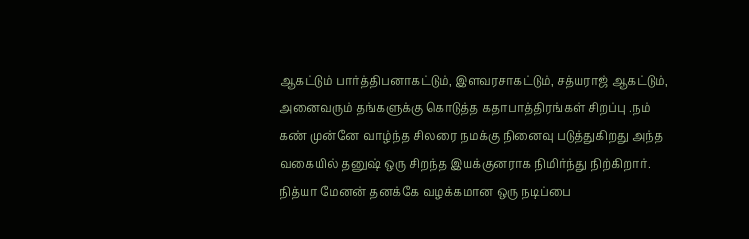ஆகட்டும் பார்த்திபனாகட்டும், இளவரசாகட்டும், சத்யராஜ் ஆகட்டும், அனைவரும் தங்களுக்கு கொடுத்த கதாபாத்திரங்கள் சிறப்பு .நம் கண் முன்னே வாழ்ந்த சிலரை நமக்கு நினைவு படுத்துகிறது அந்த வகையில் தனுஷ் ஒரு சிறந்த இயக்குனராக நிமிர்ந்து நிற்கிறார்.
நித்யா மேனன் தனக்கே வழக்கமான ஒரு நடிப்பை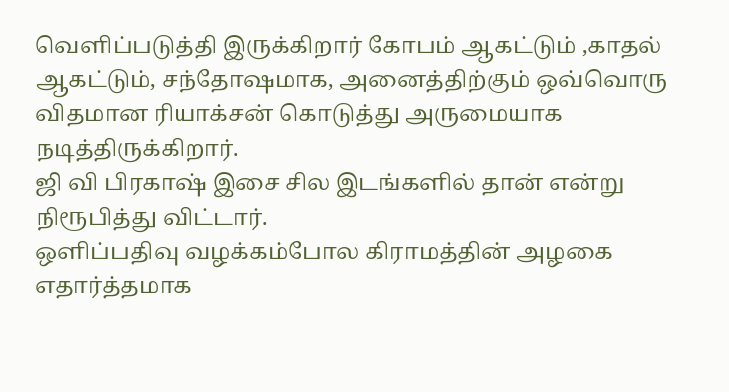வெளிப்படுத்தி இருக்கிறார் கோபம் ஆகட்டும் ,காதல் ஆகட்டும், சந்தோஷமாக, அனைத்திற்கும் ஒவ்வொரு விதமான ரியாக்சன் கொடுத்து அருமையாக நடித்திருக்கிறார்.
ஜி வி பிரகாஷ் இசை சில இடங்களில் தான் என்று நிரூபித்து விட்டார்.
ஒளிப்பதிவு வழக்கம்போல கிராமத்தின் அழகை எதார்த்தமாக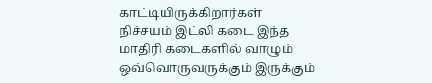காட்டியிருக்கிறார்கள்
நிச்சயம் இட்லி கடை இந்த மாதிரி கடைகளில் வாழும் ஒவ்வொருவருக்கும் இருக்கும்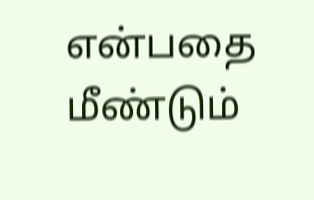என்பதை மீண்டும்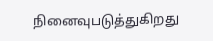நினைவுபடுத்துகிறது